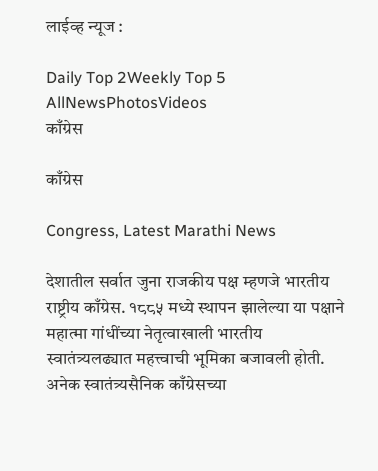लाईव्ह न्यूज :

Daily Top 2Weekly Top 5
AllNewsPhotosVideos
काँग्रेस

काँग्रेस

Congress, Latest Marathi News

देशातील सर्वात जुना राजकीय पक्ष म्हणजे भारतीय राष्ट्रीय काँग्रेस. १८८५ मध्ये स्थापन झालेल्या या पक्षाने महात्मा गांधींच्या नेतृत्वाखाली भारतीय स्वातंत्र्यलढ्यात महत्त्वाची भूमिका बजावली होती. अनेक स्वातंत्र्यसैनिक काँग्रेसच्या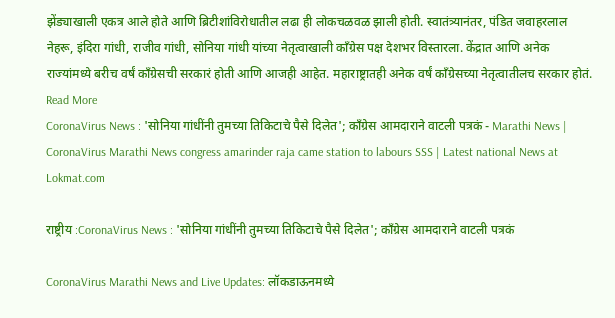झेंड्याखाली एकत्र आले होते आणि ब्रिटीशांविरोधातील लढा ही लोकचळवळ झाली होती. स्वातंत्र्यानंतर, पंडित जवाहरलाल नेहरू, इंदिरा गांधी, राजीव गांधी, सोनिया गांधी यांच्या नेतृत्वाखाली काँग्रेस पक्ष देशभर विस्तारला. केंद्रात आणि अनेक राज्यांमध्ये बरीच वर्षं काँग्रेसची सरकारं होती आणि आजही आहेत. महाराष्ट्रातही अनेक वर्षं काँग्रेसच्या नेतृत्वातीलच सरकार होतं.
Read More
CoronaVirus News : 'सोनिया गांधींनी तुमच्या तिकिटाचे पैसे दिलेत'; काँग्रेस आमदाराने वाटली पत्रकं - Marathi News | CoronaVirus Marathi News congress amarinder raja came station to labours SSS | Latest national News at Lokmat.com

राष्ट्रीय :CoronaVirus News : 'सोनिया गांधींनी तुमच्या तिकिटाचे पैसे दिलेत'; काँग्रेस आमदाराने वाटली पत्रकं

CoronaVirus Marathi News and Live Updates: लॉकडाऊनमध्ये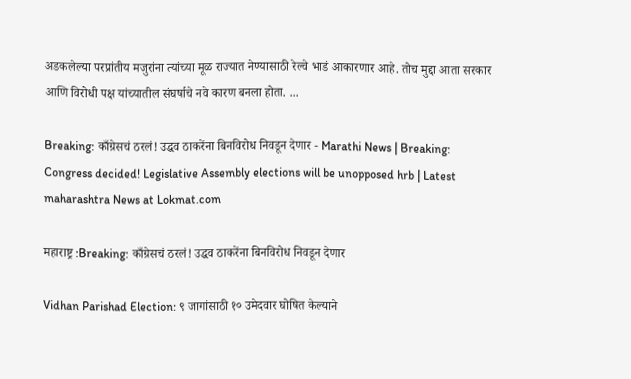अडकलेल्या परप्रांतीय मजुरांना त्यांच्या मूळ राज्यात नेण्यासाठी रेल्वे भाडं आकारणार आहे. तोच मुद्दा आता सरकार आणि विरोधी पक्ष यांच्यातील संघर्षाचे नवे कारण बनला होता. ...

Breaking: काँग्रेसचं ठरलं! उद्धव ठाकरेंना बिनविरोध निवडून देणार - Marathi News | Breaking: Congress decided! Legislative Assembly elections will be unopposed hrb | Latest maharashtra News at Lokmat.com

महाराष्ट्र :Breaking: काँग्रेसचं ठरलं! उद्धव ठाकरेंना बिनविरोध निवडून देणार

Vidhan Parishad Election: ९ जागांसाठी १० उमेदवार घोषित केल्याने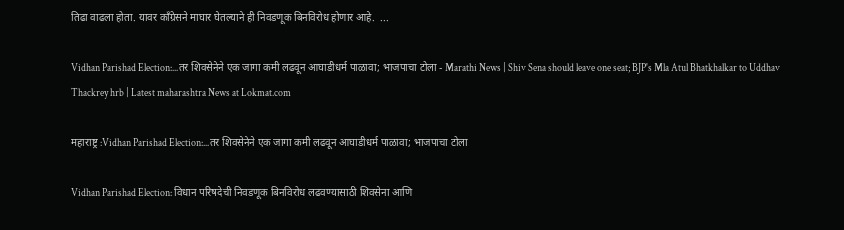तिढा वाढला होता. यावर काँग्रेसने माघार घेतल्याने ही निवडणूक बिनविरोध होणार आहे.  ...

Vidhan Parishad Election:...तर शिवसेनेने एक जागा कमी लढवून आघाडीधर्म पाळावा; भाजपाचा टोला - Marathi News | Shiv Sena should leave one seat; BJP's Mla Atul Bhatkhalkar to Uddhav Thackrey hrb | Latest maharashtra News at Lokmat.com

महाराष्ट्र :Vidhan Parishad Election:...तर शिवसेनेने एक जागा कमी लढवून आघाडीधर्म पाळावा; भाजपाचा टोला

Vidhan Parishad Election: विधान परिषदेची निवडणूक बिनविरोध लढवण्यासाठी शिवसेना आणि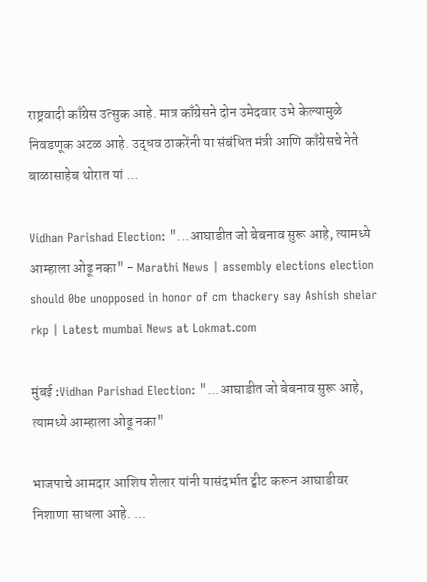राष्ट्रवादी काँग्रेस उत्सुक आहे. मात्र काँग्रेसने दोन उमेदवार उभे केल्यामुळे निवडणूक अटळ आहे. उद्धव ठाकरेंनी या संबंधित मंत्री आणि काँग्रेसचे नेते बाळासाहेब थोरात यां ...

Vidhan Parishad Election: "...आघाडीत जो बेबनाव सुरू आहे, त्यामध्ये आम्हाला ओढू नका" - Marathi News | assembly elections election should 0be unopposed in honor of cm thackery say Ashish shelar rkp | Latest mumbai News at Lokmat.com

मुंबई :Vidhan Parishad Election: "...आघाडीत जो बेबनाव सुरू आहे, त्यामध्ये आम्हाला ओढू नका"

भाजपाचे आमदार आशिष शेलार यांनी यासंदर्भात ट्वीट करून आघाडीवर निशाणा साधला आहे. ...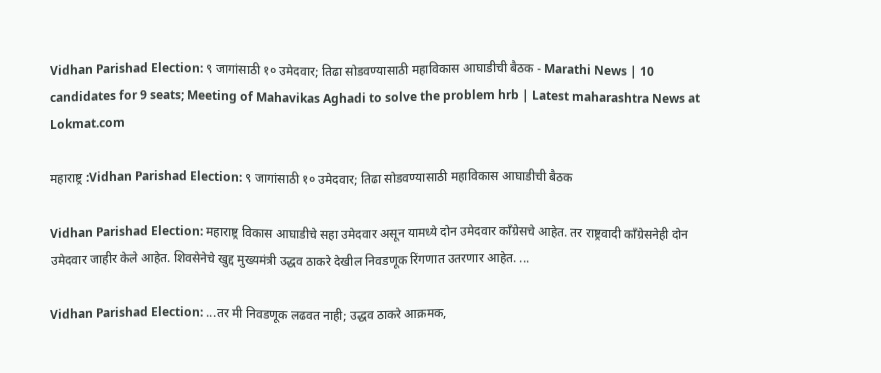Vidhan Parishad Election: ९ जागांसाठी १० उमेदवार; तिढा सोडवण्यासाठी महाविकास आघाडीची बैठक - Marathi News | 10 candidates for 9 seats; Meeting of Mahavikas Aghadi to solve the problem hrb | Latest maharashtra News at Lokmat.com

महाराष्ट्र :Vidhan Parishad Election: ९ जागांसाठी १० उमेदवार; तिढा सोडवण्यासाठी महाविकास आघाडीची बैठक

Vidhan Parishad Election: महाराष्ट्र विकास आघाडीचे सहा उमेदवार असून यामध्ये दोन उमेदवार काँग्रेसचे आहेत. तर राष्ट्रवादी काँग्रेसनेही दोन उमेदवार जाहीर केले आहेत. शिवसेनेचे खुद्द मुख्यमंत्री उद्धव ठाकरे देखील निवडणूक रिंगणात उतरणार आहेत. ...

Vidhan Parishad Election: ...तर मी निवडणूक लढवत नाही; उद्धव ठाकरे आक्रमक,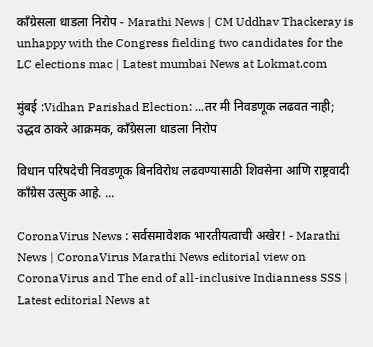काँग्रेसला धाडला निरोप - Marathi News | CM Uddhav Thackeray is unhappy with the Congress fielding two candidates for the LC elections mac | Latest mumbai News at Lokmat.com

मुंबई :Vidhan Parishad Election: ...तर मी निवडणूक लढवत नाही; उद्धव ठाकरे आक्रमक, काँग्रेसला धाडला निरोप

विधान परिषदेची निवडणूक बिनविरोध लढवण्यासाठी शिवसेना आणि राष्ट्रवादी काँग्रेस उत्सुक आहे. ...

CoronaVirus News : सर्वसमावेशक भारतीयत्वाची अखेर! - Marathi News | CoronaVirus Marathi News editorial view on CoronaVirus and The end of all-inclusive Indianness SSS | Latest editorial News at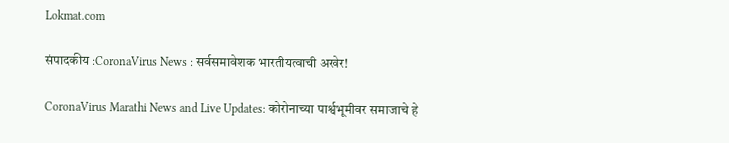Lokmat.com

संपादकीय :CoronaVirus News : सर्वसमावेशक भारतीयत्वाची अखेर!

CoronaVirus Marathi News and Live Updates: कोरोनाच्या पार्श्वभूमीवर समाजाचे हे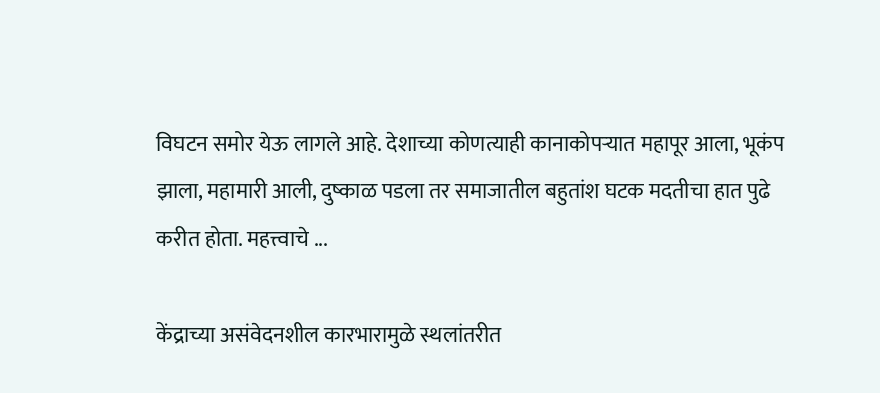विघटन समोर येऊ लागले आहे. देशाच्या कोणत्याही कानाकोपऱ्यात महापूर आला, भूकंप झाला, महामारी आली, दुष्काळ पडला तर समाजातील बहुतांश घटक मदतीचा हात पुढे करीत होता. महत्त्वाचे ...

केंद्राच्या असंवेदनशील कारभारामुळे स्थलांतरीत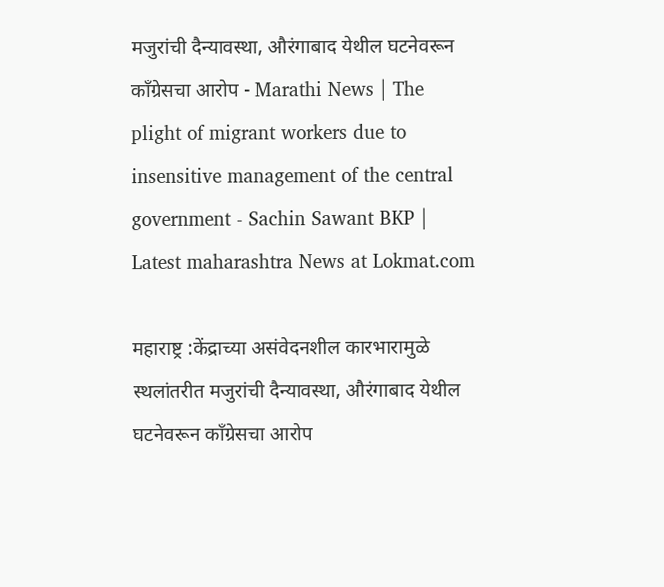मजुरांची दैन्यावस्था, औरंगाबाद येथील घटनेवरून काँग्रेसचा आरोप - Marathi News | The plight of migrant workers due to insensitive management of the central government - Sachin Sawant BKP | Latest maharashtra News at Lokmat.com

महाराष्ट्र :केंद्राच्या असंवेदनशील कारभारामुळे स्थलांतरीत मजुरांची दैन्यावस्था, औरंगाबाद येथील घटनेवरून काँग्रेसचा आरोप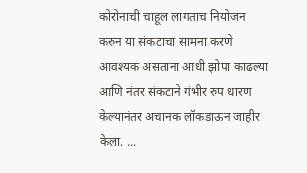कोरोनाची चाहूल लागताच नियोजन करुन या संकटाचा सामना करणे आवश्यक असताना आधी झोपा काढल्या आणि नंतर संकटाने गंभीर रुप धारण केल्यानंतर अचानक लॉकडाऊन जाहीर केला. ...